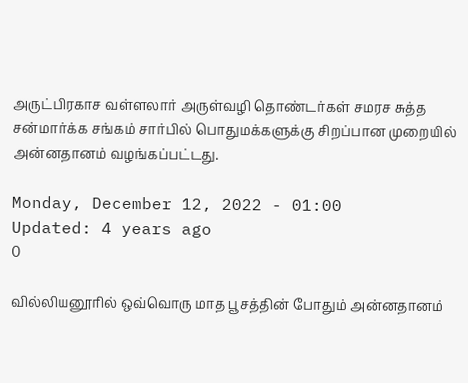அருட்பிரகாச வள்ளலார் அருள்வழி தொண்டர்கள் சமரச சுத்த சன்மார்க்க சங்கம் சார்பில் பொதுமக்களுக்கு சிறப்பான முறையில் அன்னதானம் வழங்கப்பட்டது.

Monday, December 12, 2022 - 01:00
Updated: 4 years ago
0

வில்லியனூரில் ஒவ்வொரு மாத பூசத்தின் போதும் அன்னதானம்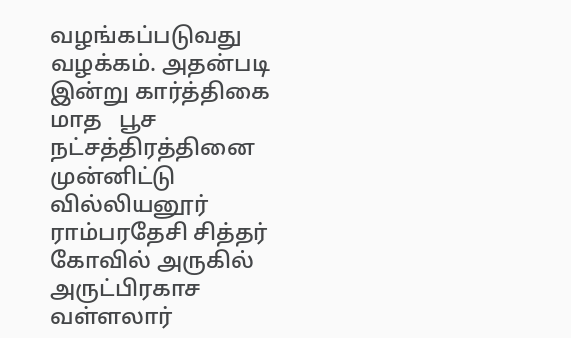வழங்கப்படுவது வழக்கம். அதன்படி இன்று கார்த்திகை மாத   பூச நட்சத்திரத்தினை முன்னிட்டு வில்லியனூர் ராம்பரதேசி சித்தர் கோவில் அருகில் அருட்பிரகாச வள்ளலார்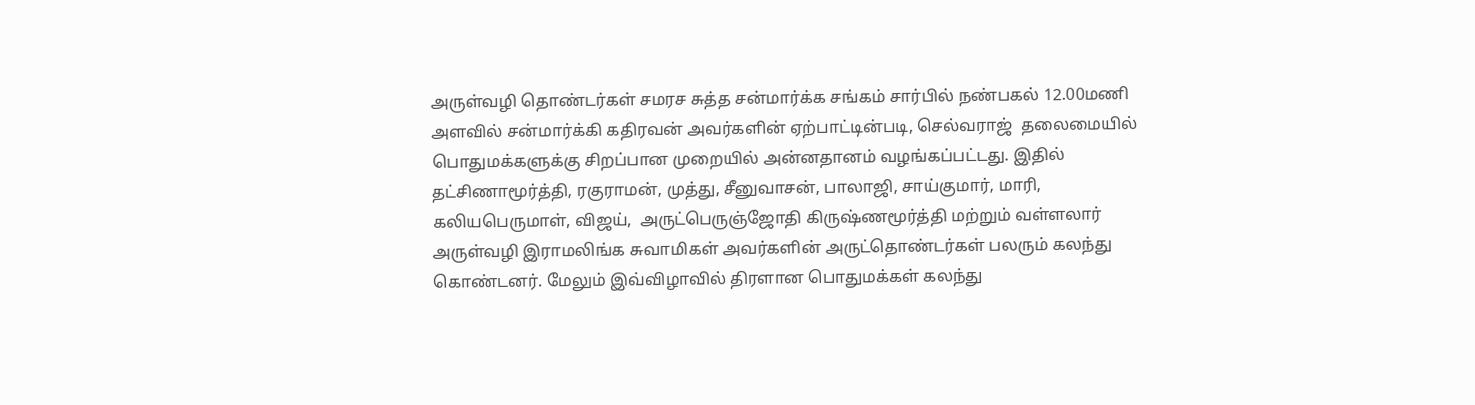அருள்வழி தொண்டர்கள் சமரச சுத்த சன்மார்க்க சங்கம் சார்பில் நண்பகல் 12.00மணி அளவில் சன்மார்க்கி கதிரவன் அவர்களின் ஏற்பாட்டின்படி, செல்வராஜ்  தலைமையில் பொதுமக்களுக்கு சிறப்பான முறையில் அன்னதானம் வழங்கப்பட்டது. இதில் தட்சிணாமூர்த்தி, ரகுராமன், முத்து, சீனுவாசன், பாலாஜி, சாய்குமார், மாரி, கலியபெருமாள், விஜய்,  அருட்பெருஞ்ஜோதி கிருஷ்ணமூர்த்தி மற்றும் வள்ளலார் அருள்வழி இராமலிங்க சுவாமிகள் அவர்களின் அருட்தொண்டர்கள் பலரும் கலந்து கொண்டனர். மேலும் இவ்விழாவில் திரளான பொதுமக்கள் கலந்து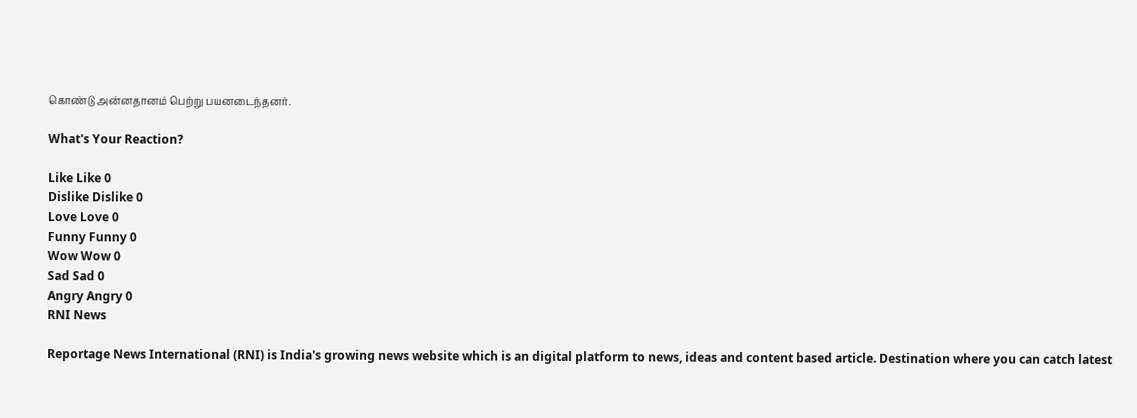கொண்டு அன்னதானம் பெற்று பயனடைந்தனர்.

What's Your Reaction?

Like Like 0
Dislike Dislike 0
Love Love 0
Funny Funny 0
Wow Wow 0
Sad Sad 0
Angry Angry 0
RNI News

Reportage News International (RNI) is India's growing news website which is an digital platform to news, ideas and content based article. Destination where you can catch latest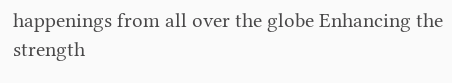happenings from all over the globe Enhancing the strength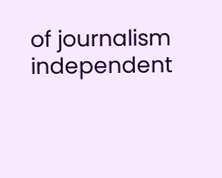of journalism independent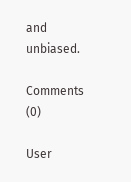and unbiased.

Comments (0)

User